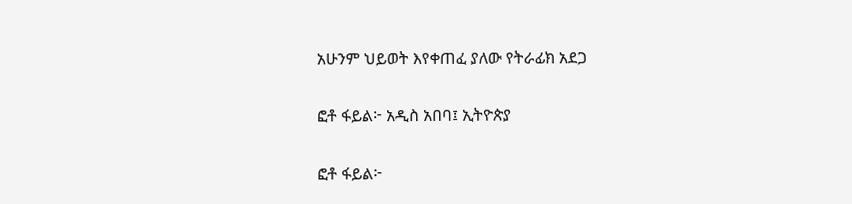አሁንም ህይወት እየቀጠፈ ያለው የትራፊክ አደጋ

ፎቶ ፋይል፦ አዲስ አበባ፤ ኢትዮጵያ

ፎቶ ፋይል፦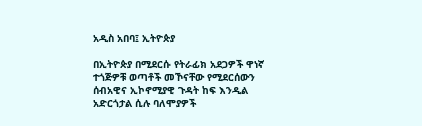አዲስ አበባ፤ ኢትዮጵያ

በኢትዮጵያ በሚደርሱ የትራፊክ አደጋዎች ዋነኛ ተጎጅዎቹ ወጣቶች መኾናቸው የሚደርሰውን ሰብአዊና ኢኮኖሚያዊ ጉዳት ከፍ እንዲል አድርጎታል ሲሉ ባለሞያዎች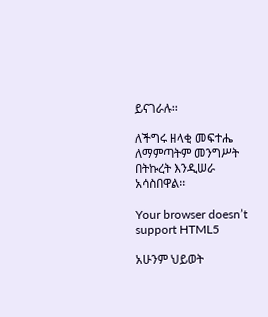ይናገራሉ፡፡

ለችግሩ ዘላቂ መፍተሔ ለማምጣትም መንግሥት በትኩረት እንዲሠራ አሳስበዋል፡፡

Your browser doesn’t support HTML5

አሁንም ህይወት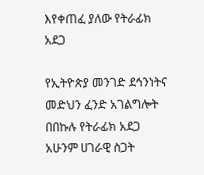እየቀጠፈ ያለው የትራፊክ አደጋ

የኢትዮጵያ መንገድ ደኅንነትና መድህን ፈንድ አገልግሎት በበኩሉ የትራፊክ አደጋ አሁንም ሀገራዊ ስጋት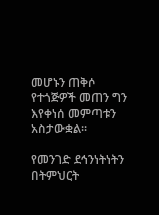መሆኑን ጠቅሶ የተጎጅዎች መጠን ግን እየቀነሰ መምጣቱን አስታውቋል፡፡

የመንገድ ደኅንነትነትን በትምህርት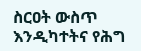ስርዐት ውስጥ እንዲካተትና የሕግ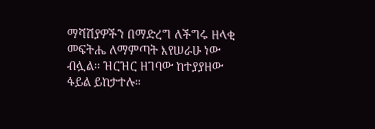ማሻሽያዎችን በማድረግ ለችግሩ ዘላቂ መፍትሔ ለማምጣት እየሠራሁ ነው ብሏል፡፡ ዝርዝር ዘገባው ከተያያዘው ፋይል ይከታተሉ።